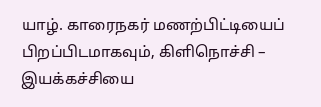யாழ். காரைநகர் மணற்பிட்டியைப் பிறப்பிடமாகவும், கிளிநொச்சி – இயக்கச்சியை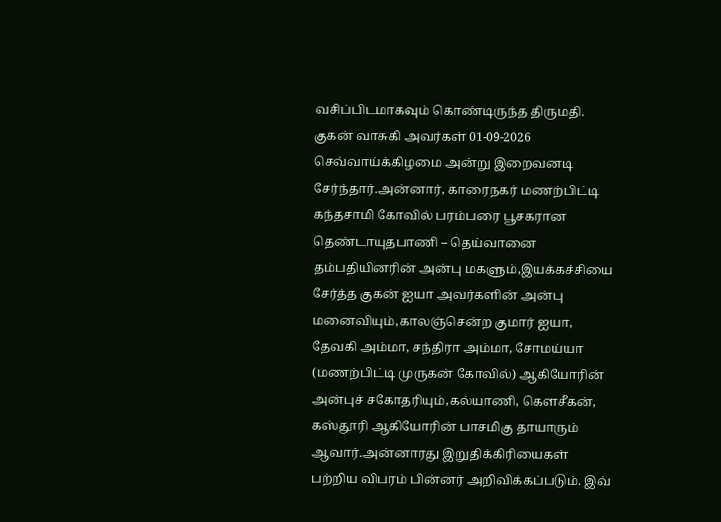வசிப்பிடமாகவும் கொண்டிருந்த திருமதி. குகன் வாசுகி அவர்கள் 01-09-2026 செவ்வாய்க்கிழமை அன்று இறைவனடி சேர்ந்தார்.அன்னார், காரைநகர் மணற்பிட்டி கந்தசாமி கோவில் பரம்பரை பூசகரான தெண்டாயுதபாணி – தெய்வானை தம்பதியினரின் அன்பு மகளும்,இயக்கச்சியை சேர்த்த குகன் ஐயா அவர்களின் அன்பு மனைவியும்,காலஞ்சென்ற குமார் ஐயா, தேவகி அம்மா, சந்திரா அம்மா, சோமய்யா (மணற்பிட்டி முருகன் கோவில்) ஆகியோரின் அன்புச் சகோதரியும்,கல்யாணி, கௌசீகன், கஸ்தூரி ஆகியோரின் பாசமிகு தாயாரும் ஆவார்.அன்னாரது இறுதிக்கிரியைகள் பற்றிய விபரம் பின்னர் அறிவிக்கப்படும். இவ்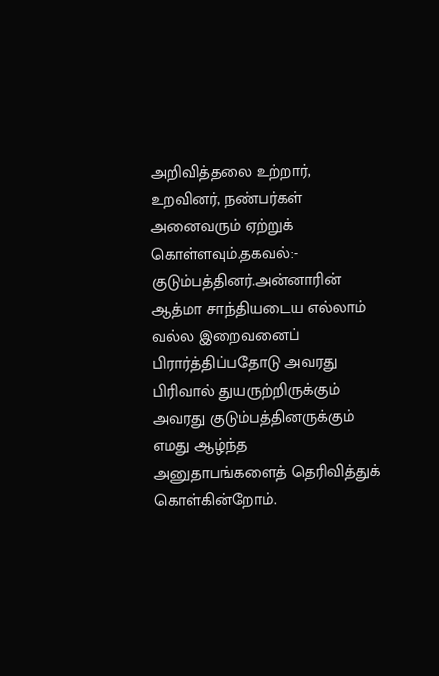அறிவித்தலை உற்றார், உறவினர், நண்பர்கள் அனைவரும் ஏற்றுக் கொள்ளவும்.தகவல்:-  குடும்பத்தினர்.அன்னாரின் ஆத்மா சாந்தியடைய எல்லாம் வல்ல இறைவனைப்  பிரார்த்திப்பதோடு அவரது பிரிவால் துயருற்றிருக்கும் அவரது குடும்பத்தினருக்கும் எமது ஆழ்ந்த அனுதாபங்களைத் தெரிவித்துக் கொள்கின்றோம்.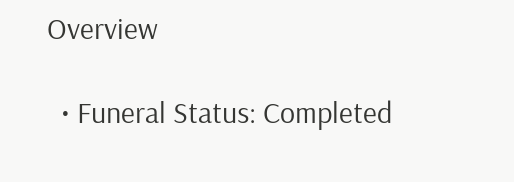Overview

  • Funeral Status: Completed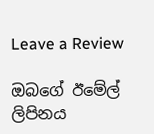Leave a Review

ඔබගේ ඊමේල් ලිපිනය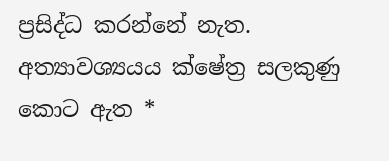ප්‍රසිද්ධ කරන්නේ නැත. අත්‍යාවශ්‍යයය ක්ෂේත්‍ර සලකුණු කොට ඇත *